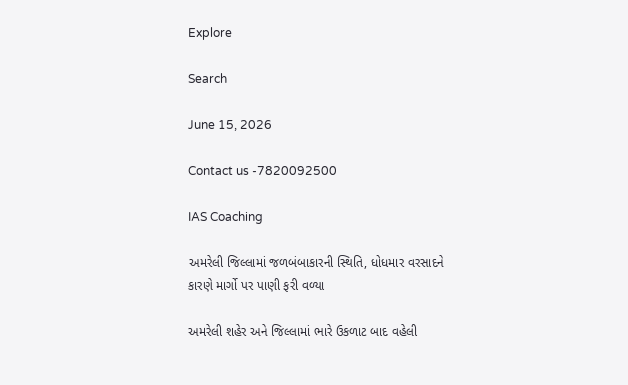Explore

Search

June 15, 2026

Contact us -7820092500

IAS Coaching

અમરેલી જિલ્લામાં જળબંબાકારની સ્થિતિ, ધોધમાર વરસાદને કારણે માર્ગો પર પાણી ફરી વળ્યા

અમરેલી શહેર અને જિલ્લામાં ભારે ઉકળાટ બાદ વહેલી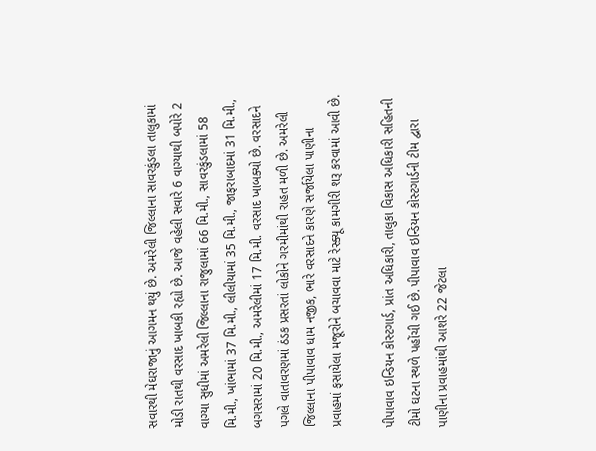સવારથી મેઘરાજાનું આગમન થયું છે. અમરેલી જિલ્લાના સાવરકુંડલા તાલુકામાં મોડી રાતથી વરસાદ ખાબકી રહ્યો છે. આજે વહેલી સવારે 6 વાગ્યાથી બપોરે 2 વાગ્યા સુધીમાં અમરેલી જિલ્લાના રાજુલામાં 66 મિ.મી., સાવરકુંડલામાં 58 મિ.મી., ખાંભામાં 37 મિ.મી., લીલીયામાં 35 મિ.મી., જાફરાબાદમાં 31 મિ.મી., બગસરામાં 20 મિ.મી., અમરેલીમાં 17 મિ.મી. વરસાદ ખાબક્યો છે. વરસાદને પગલે વાતાવરણમાં ઠંડક પ્રસરતાં લોકોને ગરમીમાંથી રાહત મળી છે. અમરેલી જિલ્લાના પીપાવાવ ધામ નજીક, ભારે વરસાદને કારણે સર્જાયેલા પાણીના પ્રવાહમાં ફસાયેલા મજૂરોને બચાવવા માટે રેસ્ક્યૂ કામગીરી શરૂ કરવામાં આવી છે.

પીપાવાવ ઇન્ડિયન કોસ્ટગાર્ડ, પ્રાંત અધિકારી, તાલુકા વિકાસ અધિકારી સહિતની ટીમો ઘટના સ્થળે પહોંચી ગઈ છે. પીપાવાવ ઇન્ડિયન કોસ્ટગાર્ડની ટીમ દ્વારા પાણીના પ્રવાહમાંથી આશરે 22 જેટલા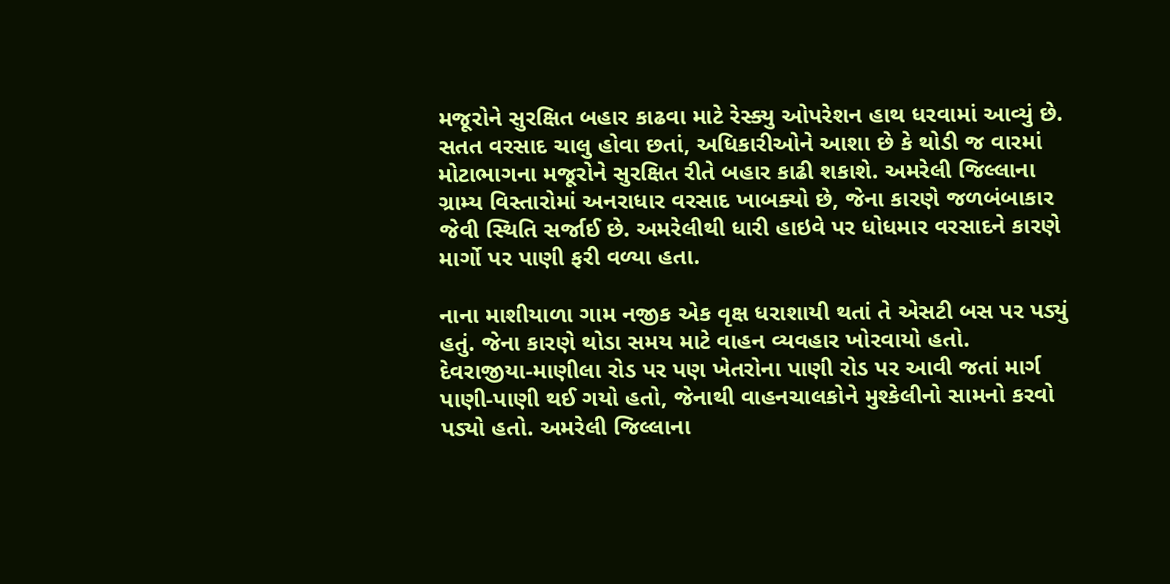મજૂરોને સુરક્ષિત બહાર કાઢવા માટે રેસ્ક્યુ ઓપરેશન હાથ ધરવામાં આવ્યું છે. સતત વરસાદ ચાલુ હોવા છતાં, અધિકારીઓને આશા છે કે થોડી જ વારમાં મોટાભાગના મજૂરોને સુરક્ષિત રીતે બહાર કાઢી શકાશે. અમરેલી જિલ્લાના ગ્રામ્ય વિસ્તારોમાં અનરાધાર વરસાદ ખાબક્યો છે, જેના કારણે જળબંબાકાર જેવી સ્થિતિ સર્જાઈ છે. અમરેલીથી ધારી હાઇવે પર ધોધમાર વરસાદને કારણે માર્ગો પર પાણી ફરી વળ્યા હતા.

નાના માશીયાળા ગામ નજીક એક વૃક્ષ ધરાશાયી થતાં તે એસટી બસ પર પડ્યું હતું. જેના કારણે થોડા સમય માટે વાહન વ્યવહાર ખોરવાયો હતો. દેવરાજીયા-માણીલા રોડ પર પણ ખેતરોના પાણી રોડ પર આવી જતાં માર્ગ પાણી-પાણી થઈ ગયો હતો, જેનાથી વાહનચાલકોને મુશ્કેલીનો સામનો કરવો પડ્યો હતો. અમરેલી જિલ્લાના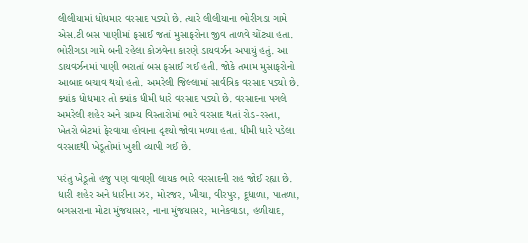લીલીયામાં ધોધમાર વરસાદ પડ્યો છે. ત્યારે લીલીયાના ભોરીગડા ગામે એસ.ટી બસ પાણીમાં ફસાઈ જતાં મુસાફરોના જીવ તાળવે ચોંટ્યા હતા. ભોરીગડા ગામે બની રહેલા કોઝવેના કારણે ડાયવર્ઝન અપાયું હતું. આ ડાયવર્ઝનમાં પાણી ભરાતાં બસ ફસાઈ ગઈ હતી. જોકે તમામ મુસાફરોનો આબાદ બચાવ થયો હતો. અમરેલી જિલ્લામાં સાર્વત્રિક વરસાદ પડ્યો છે. ક્યાંક ધોધમાર તો ક્યાંક ધીમી ધારે વરસાદ પડ્યો છે. વરસાદના પગલે અમરેલી શહેર અને ગ્રામ્ય વિસ્તારોમાં ભારે વરસાદ થતાં રોડ-રસ્તા, ખેતરો બેટમાં ફેરવાયા હોવાના દૃશ્યો જોવા મળ્યા હતા. ધીમી ધારે પડેલા વરસાદથી ખેડૂતોમાં ખુશી વ્યાપી ગઈ છે.

પરંતુ ખેડૂતો હજુ પણ વાવણી લાયક ભારે વરસાદની રાહ જોઈ રહ્યા છે. ધારી શહેર અને ધારીના ઝર, મોરજર, ખીચા, વીરપુર, દૂધાળા, પાતળા, બગસરાના મોટા મુંજયાસર, નાના મુંજયાસર, માનેકવાડા, હળીયાદ,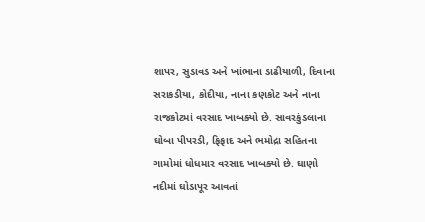શાપર, સુડાવડ અને ખાંભાના ડાઢીયાળી, દિવાના સરાકડીયા, કોદીયા, નાના કણકોટ અને નાના રાજકોટમાં વરસાદ ખાબક્યો છે. સાવરકુંડલાના ઘોબા પીપરડી, ફિફાદ અને ભમોદ્રા સહિતના ગામોમાં ધોધમાર વરસાદ ખાબક્યો છે. ઘાણો નદીમાં ઘોડાપૂર આવતાં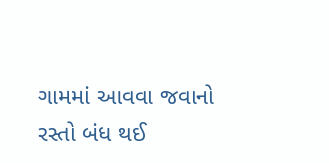ગામમાં આવવા જવાનો રસ્તો બંધ થઈ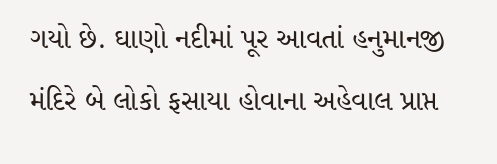ગયો છે. ઘાણો નદીમાં પૂર આવતાં હનુમાનજી મંદિરે બે લોકો ફસાયા હોવાના અહેવાલ પ્રાપ્ત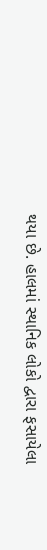થયા છે. હાલમાં સ્થાનિક લોકો દ્વારા ફસાયેલા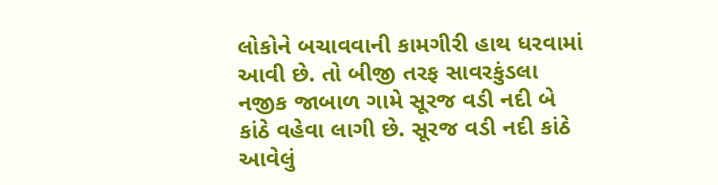લોકોને બચાવવાની કામગીરી હાથ ધરવામાં આવી છે. તો બીજી તરફ સાવરકુંડલા નજીક જાબાળ ગામે સૂરજ વડી નદી બે કાંઠે વહેવા લાગી છે. સૂરજ વડી નદી કાંઠે આવેલું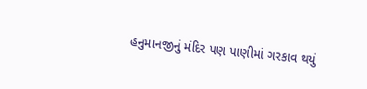હનુમાનજીનું મંદિર પણ પાણીમાં ગરકાવ થયું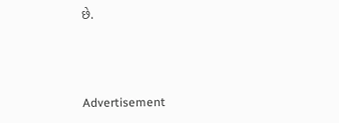છે.



Advertisement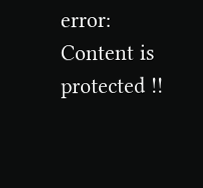error: Content is protected !!